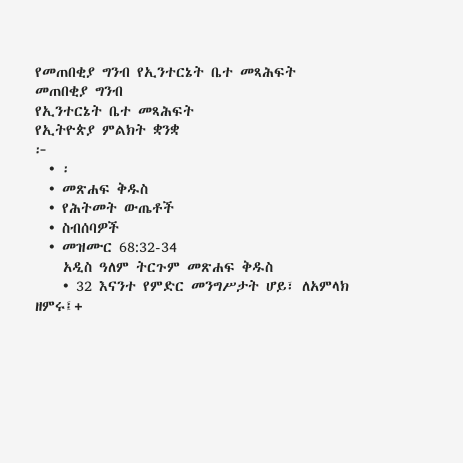የመጠበቂያ ግንብ የኢንተርኔት ቤተ መጻሕፍት
መጠበቂያ ግንብ
የኢንተርኔት ቤተ መጻሕፍት
የኢትዮጵያ ምልክት ቋንቋ
፦
  • ፡
  • መጽሐፍ ቅዱስ
  • የሕትመት ውጤቶች
  • ስብሰባዎች
  • መዝሙር 68:32-34
    አዲስ ዓለም ትርጉም መጽሐፍ ቅዱስ
    • 32 እናንተ የምድር መንግሥታት ሆይ፣ ለአምላክ ዘምሩ፤+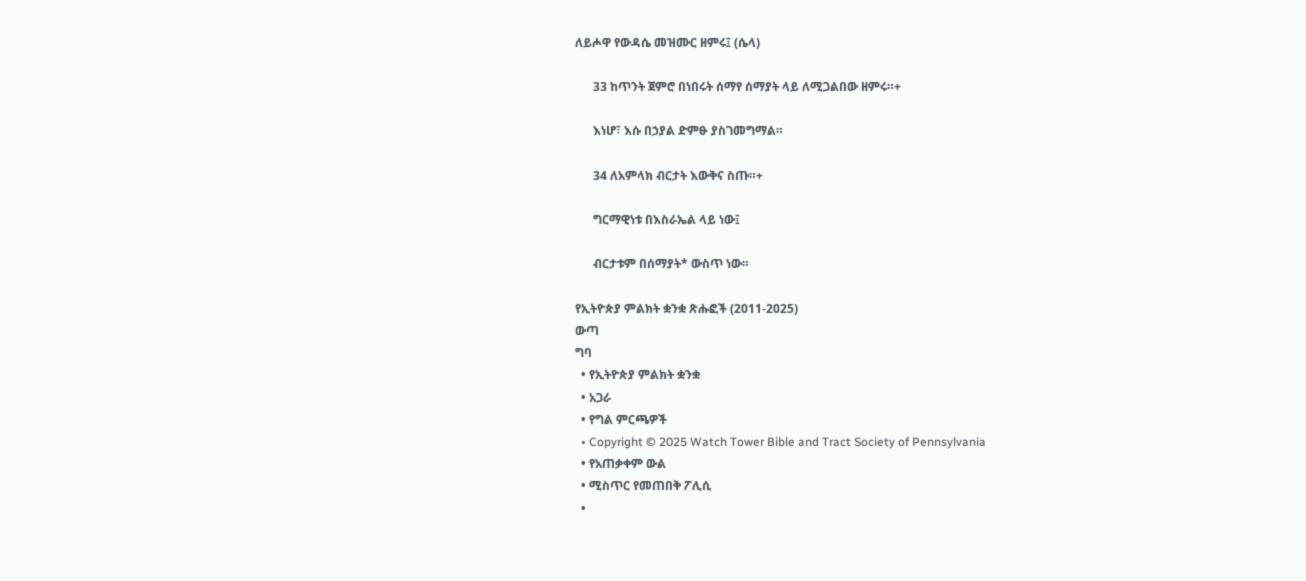ለይሖዋ የውዳሴ መዝሙር ዘምሩ፤ (ሴላ)

      33 ከጥንት ጀምሮ በነበሩት ሰማየ ሰማያት ላይ ለሚጋልበው ዘምሩ።+

      እነሆ፣ እሱ በኃያል ድምፁ ያስገመግማል።

      34 ለአምላክ ብርታት እውቅና ስጡ።+

      ግርማዊነቱ በእስራኤል ላይ ነው፤

      ብርታቱም በሰማያት* ውስጥ ነው።

የኢትዮጵያ ምልክት ቋንቋ ጽሑፎች (2011-2025)
ውጣ
ግባ
  • የኢትዮጵያ ምልክት ቋንቋ
  • አጋራ
  • የግል ምርጫዎች
  • Copyright © 2025 Watch Tower Bible and Tract Society of Pennsylvania
  • የአጠቃቀም ውል
  • ሚስጥር የመጠበቅ ፖሊሲ
  •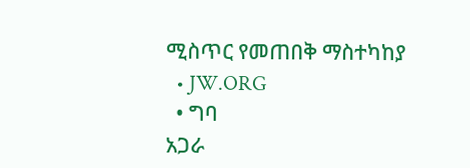ሚስጥር የመጠበቅ ማስተካከያ
  • JW.ORG
  • ግባ
አጋራ